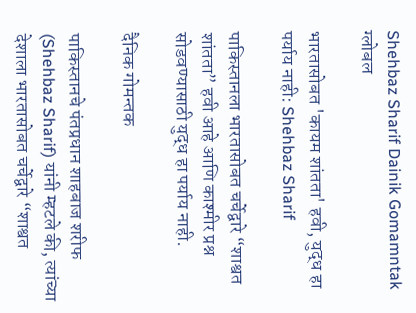Shehbaz Sharif Dainik Gomamntak
ग्लोबल

भारतासोबत 'कायम शांतता' हवी, युद्ध हा पर्याय नाही: Shehbaz Sharif

पाकिस्तानला भारतासोबत चर्चेद्वारे “शाश्वत शांतता” हवी आहे आणि काश्मीर प्रश्न सोडवण्यासाठी युद्ध हा पर्याय नाही.

दैनिक गोमन्तक

पाकिस्तानचे पंतप्रधान शाहबाज शरीफ (Shehbaz Sharif) यांनी म्हटले की, त्यांच्या देशाला भारतासोबत चर्चेद्वारे “शाश्वत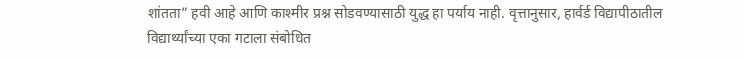शांतता” हवी आहे आणि काश्मीर प्रश्न सोडवण्यासाठी युद्ध हा पर्याय नाही. वृत्तानुसार, हार्वर्ड विद्यापीठातील विद्यार्थ्यांच्या एका गटाला संबोधित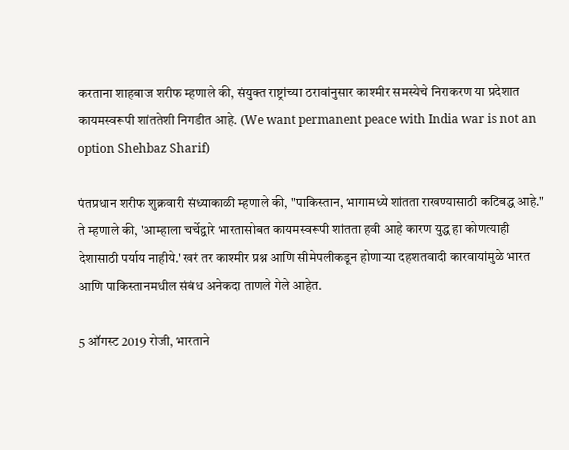करताना शाहबाज शरीफ म्हणाले की, संयुक्त राष्ट्रांच्या ठरावांनुसार काश्मीर समस्येचे निराकरण या प्रदेशात कायमस्वरूपी शांततेशी निगडीत आहे. (We want permanent peace with India war is not an option Shehbaz Sharif)

पंतप्रधान शरीफ शुक्रवारी संध्याकाळी म्हणाले की, "पाकिस्तान, भागामध्ये शांतता राखण्यासाठी कटिबद्ध आहे." ते म्हणाले की, 'आम्हाला चर्चेद्वारे भारतासोबत कायमस्वरूपी शांतता हवी आहे कारण युद्ध हा कोणत्याही देशासाठी पर्याय नाहीये.' खरं तर काश्मीर प्रश्न आणि सीमेपलीकडून होणाऱ्या दहशतवादी कारवायांमुळे भारत आणि पाकिस्तानमधील संबंध अनेकदा ताणले गेले आहेत.

5 ऑगस्ट 2019 रोजी, भारताने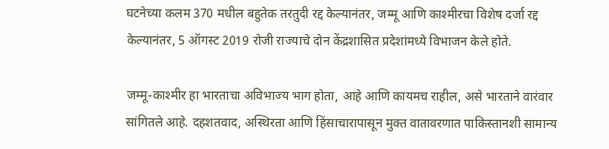घटनेच्या कलम 370 मधील बहुतेक तरतुदी रद्द केल्यानंतर, जम्मू आणि काश्मीरचा विशेष दर्जा रद्द केल्यानंतर, 5 ऑगस्ट 2019 रोजी राज्याचे दोन केंद्रशासित प्रदेशांमध्ये विभाजन केले होते.

जम्मू-काश्मीर हा भारताचा अविभाज्य भाग होता, आहे आणि कायमच राहील, असे भारताने वारंवार सांगितले आहे. दहशतवाद, अस्थिरता आणि हिंसाचारापासून मुक्त वातावरणात पाकिस्तानशी सामान्य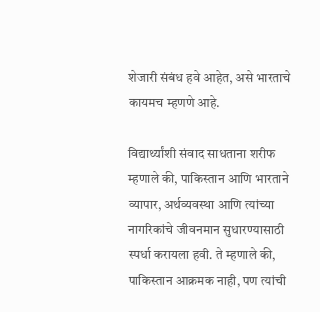शेजारी संबंध हवे आहेत, असे भारताचे कायमच म्हणणे आहे.

विद्यार्थ्यांशी संवाद साधताना शरीफ म्हणाले की, पाकिस्तान आणि भारताने व्यापार, अर्थव्यवस्था आणि त्यांच्या नागरिकांचे जीवनमान सुधारण्यासाठी स्पर्धा करायला हवी. ते म्हणाले की, पाकिस्तान आक्रमक नाही, पण त्यांची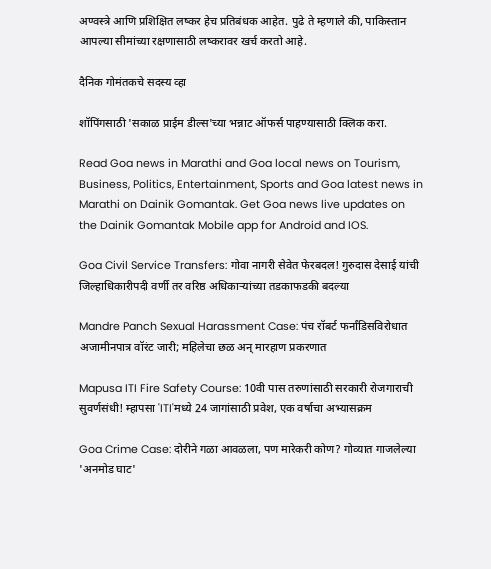अण्वस्त्रे आणि प्रशिक्षित लष्कर हेच प्रतिबंधक आहेत. पुढे ते म्हणाले की, पाकिस्तान आपल्या सीमांच्या रक्षणासाठी लष्करावर खर्च करतो आहे.

दैनिक गोमंतकचे सदस्य व्हा

शॉपिंगसाठी 'सकाळ प्राईम डील्स'च्या भन्नाट ऑफर्स पाहण्यासाठी क्लिक करा.

Read Goa news in Marathi and Goa local news on Tourism, Business, Politics, Entertainment, Sports and Goa latest news in Marathi on Dainik Gomantak. Get Goa news live updates on the Dainik Gomantak Mobile app for Android and IOS.

Goa Civil Service Transfers: गोवा नागरी सेवेत फेरबदल! गुरुदास देसाई यांची जिल्हाधिकारीपदी वर्णी तर वरिष्ठ अधिकाऱ्यांच्या तडकाफडकी बदल्या

Mandre Panch Sexual Harassment Case: पंच रॉबर्ट फर्नांडिसविरोधात अजामीनपात्र वॉरंट जारी; महिलेचा छळ अन् मारहाण प्रकरणात

Mapusa ITI Fire Safety Course: 10वी पास तरुणांसाठी सरकारी रोजगाराची सुवर्णसंधी! म्हापसा 'ITI'मध्ये 24 जागांसाठी प्रवेश, एक वर्षाचा अभ्यासक्रम

Goa Crime Case: दोरीने गळा आवळला, पण मारेकरी कोण? गोव्यात गाजलेल्या 'अनमोड घाट'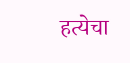हत्येचा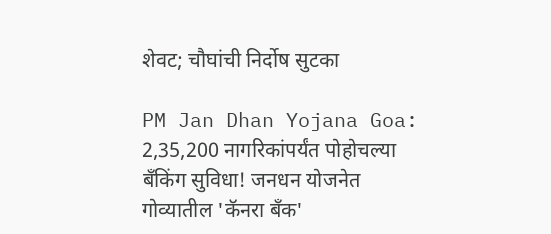शेवट; चौघांची निर्दोष सुटका

PM Jan Dhan Yojana Goa: 2,35,200 नागरिकांपर्यंत पोहोचल्या बँकिंग सुविधा! जनधन योजनेत गोव्यातील 'कॅनरा बँक'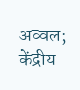अव्वल; केंद्रीय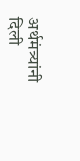अर्थमंत्र्यांनी दिली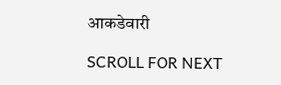आकडेवारी

SCROLL FOR NEXT